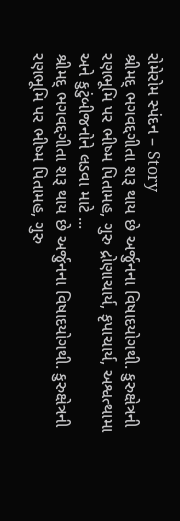રોમેરોમ સ્પંદન – Story
શ્રીમદ્ ભગવદ્દગીતા શરૂ થાય છે અર્જુનના વિષાદયોગથી. કુરુક્ષેત્રની રણભૂમિ પર ભીષ્મ પિતામહ, ગુરુ દ્રોણાચાર્ય, કૃપાચાર્ય, અશ્વત્થામા અને કુટુંબીજનોને લડવા માટે ...
શ્રીમદ્ ભગવદ્દગીતા શરૂ થાય છે અર્જુનના વિષાદયોગથી. કુરુક્ષેત્રની રણભૂમિ પર ભીષ્મ પિતામહ, ગુરુ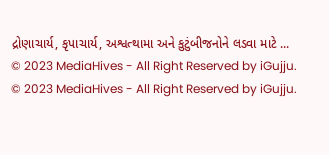દ્રોણાચાર્ય, કૃપાચાર્ય, અશ્વત્થામા અને કુટુંબીજનોને લડવા માટે ...
© 2023 MediaHives - All Right Reserved by iGujju.
© 2023 MediaHives - All Right Reserved by iGujju.